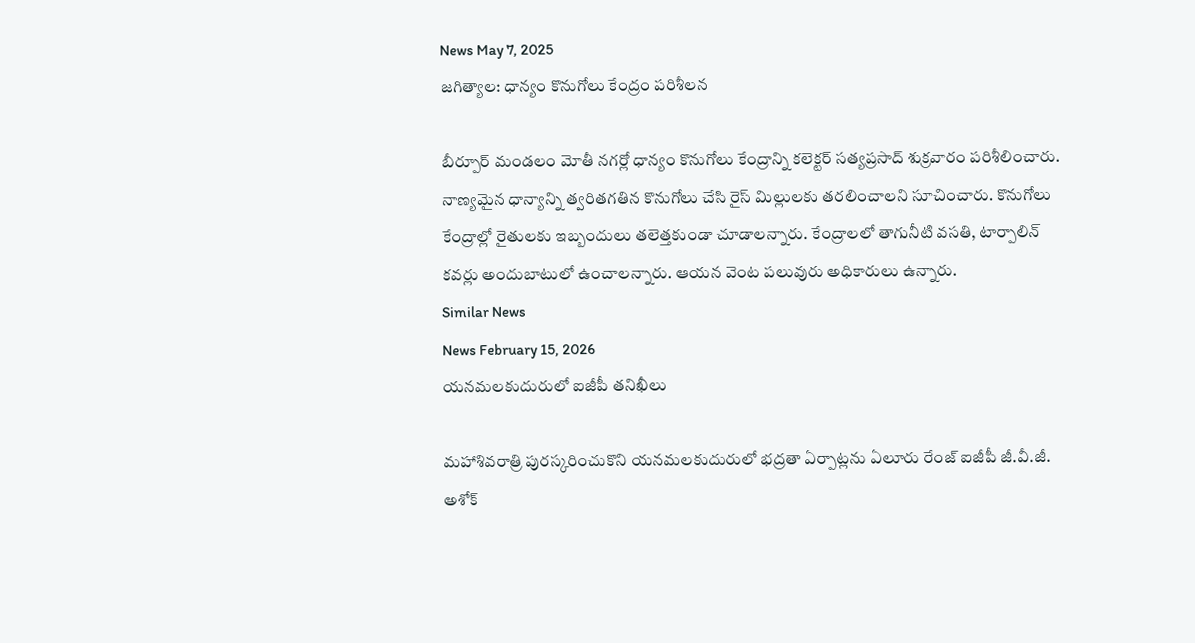News May 7, 2025
జగిత్యాల: ధాన్యం కొనుగోలు కేంద్రం పరిశీలన

బీర్పూర్ మండలం మోతీ నగర్లో ధాన్యం కొనుగోలు కేంద్రాన్ని కలెక్టర్ సత్యప్రసాద్ శుక్రవారం పరిశీలించారు. నాణ్యమైన ధాన్యాన్ని త్వరితగతిన కొనుగోలు చేసి రైస్ మిల్లులకు తరలించాలని సూచించారు. కొనుగోలు కేంద్రాల్లో రైతులకు ఇబ్బందులు తలెత్తకుండా చూడాలన్నారు. కేంద్రాలలో తాగునీటి వసతి, టార్పాలిన్ కవర్లు అందుబాటులో ఉంచాలన్నారు. ఆయన వెంట పలువురు అధికారులు ఉన్నారు.
Similar News
News February 15, 2026
యనమలకుదురులో ఐజీపీ తనిఖీలు

మహాశివరాత్రి పురస్కరించుకొని యనమలకుదురులో భద్రతా ఏర్పాట్లను ఏలూరు రేంజ్ ఐజీపీ జీ.వీ.జీ. అశోక్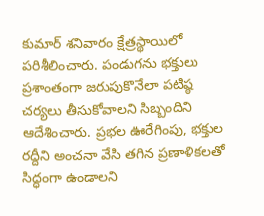కుమార్ శనివారం క్షేత్రస్థాయిలో పరిశీలించారు. పండుగను భక్తులు ప్రశాంతంగా జరుపుకొనేలా పటిష్ఠ చర్యలు తీసుకోవాలని సిబ్బందిని ఆదేశించారు. ప్రభల ఊరేగింపు, భక్తుల రద్దీని అంచనా వేసి తగిన ప్రణాళికలతో సిద్ధంగా ఉండాలని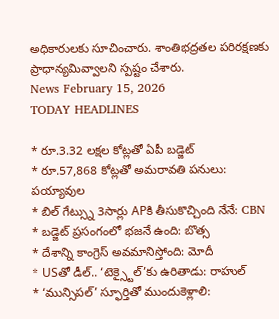అధికారులకు సూచించారు. శాంతిభద్రతల పరిరక్షణకు ప్రాధాన్యమివ్వాలని స్పష్టం చేశారు.
News February 15, 2026
TODAY HEADLINES

* రూ.3.32 లక్షల కోట్లతో ఏపీ బడ్జెట్
* రూ.57,868 కోట్లతో అమరావతి పనులు: పయ్యావుల
* బిల్ గేట్స్ను 3సార్లు APకి తీసుకొచ్చింది నేనే: CBN
* బడ్జెట్ ప్రసంగంలో భజనే ఉంది: బొత్స
* దేశాన్ని కాంగ్రెస్ అవమానిస్తోంది: మోదీ
* USతో డీల్.. ‘టెక్స్టైల్’కు ఉరితాడు: రాహుల్
* ‘మున్సిపల్’ స్ఫూర్తితో ముందుకెళ్లాలి: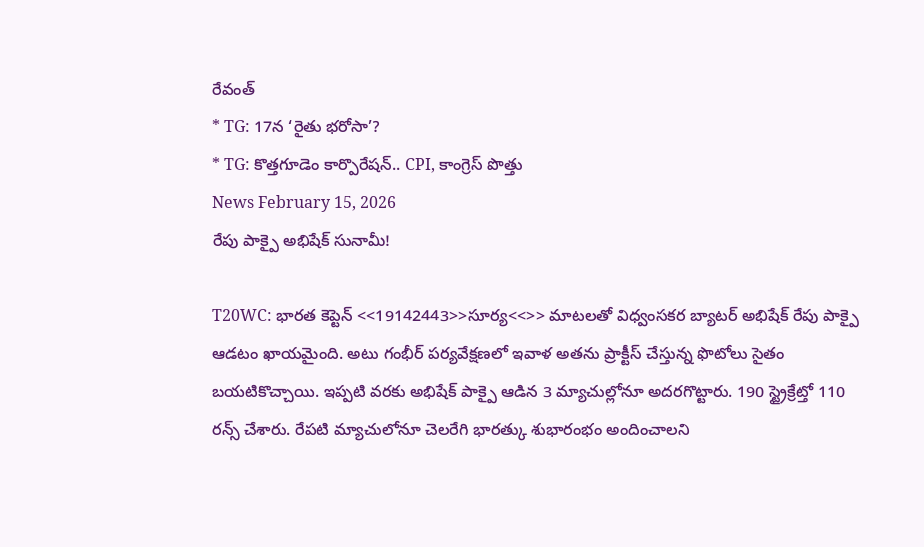రేవంత్
* TG: 17న ‘రైతు భరోసా’?
* TG: కొత్తగూడెం కార్పొరేషన్.. CPI, కాంగ్రెస్ పొత్తు
News February 15, 2026
రేపు పాక్పై అభిషేక్ సునామీ!

T20WC: భారత కెప్టెన్ <<19142443>>సూర్య<<>> మాటలతో విధ్వంసకర బ్యాటర్ అభిషేక్ రేపు పాక్పై ఆడటం ఖాయమైంది. అటు గంభీర్ పర్యవేక్షణలో ఇవాళ అతను ప్రాక్టీస్ చేస్తున్న ఫొటోలు సైతం బయటికొచ్చాయి. ఇప్పటి వరకు అభిషేక్ పాక్పై ఆడిన 3 మ్యాచుల్లోనూ అదరగొట్టారు. 190 స్ట్రైక్రేట్తో 110 రన్స్ చేశారు. రేపటి మ్యాచులోనూ చెలరేగి భారత్కు శుభారంభం అందించాలని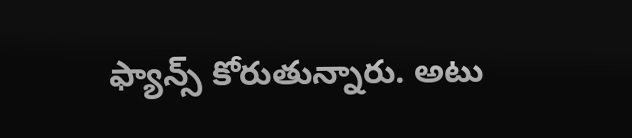ఫ్యాన్స్ కోరుతున్నారు. అటు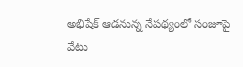అభిషేక్ ఆడనున్న నేపథ్యంలో సంజూపై వేటు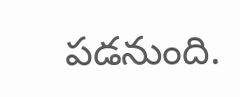పడనుంది.